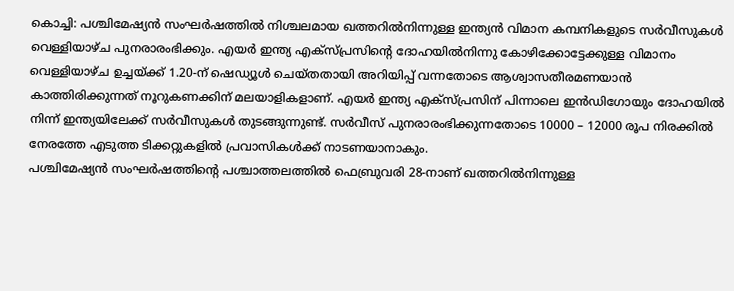കൊച്ചി: പശ്ചിമേഷ്യൻ സംഘർഷത്തിൽ നിശ്ചലമായ ഖത്തറിൽനിന്നുള്ള ഇന്ത്യൻ വിമാന കമ്പനികളുടെ സർവീസുകൾ വെള്ളിയാഴ്ച പുനരാരംഭിക്കും. എയർ ഇന്ത്യ എക്സ്പ്രസിന്റെ ദോഹയിൽനിന്നു കോഴിക്കോട്ടേക്കുള്ള വിമാനം വെള്ളിയാഴ്ച ഉച്ചയ്ക്ക് 1.20-ന് ഷെഡ്യൂൾ ചെയ്തതായി അറിയിപ്പ് വന്നതോടെ ആശ്വാസതീരമണയാൻ കാത്തിരിക്കുന്നത് നൂറുകണക്കിന് മലയാളികളാണ്. എയർ ഇന്ത്യ എക്സ്പ്രസിന് പിന്നാലെ ഇൻഡിഗോയും ദോഹയിൽ നിന്ന് ഇന്ത്യയിലേക്ക് സർവീസുകൾ തുടങ്ങുന്നുണ്ട്. സർവീസ് പുനരാരംഭിക്കുന്നതോടെ 10000 – 12000 രൂപ നിരക്കിൽ നേരത്തേ എടുത്ത ടിക്കറ്റുകളിൽ പ്രവാസികൾക്ക് നാടണയാനാകും.
പശ്ചിമേഷ്യൻ സംഘർഷത്തിന്റെ പശ്ചാത്തലത്തിൽ ഫെബ്രുവരി 28-നാണ് ഖത്തറിൽനിന്നുള്ള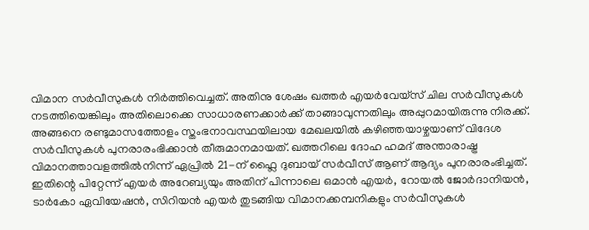വിമാന സർവീസുകൾ നിർത്തിവെച്ചത്. അതിനു ശേഷം ഖത്തർ എയർവേയ്സ് ചില സർവീസുകൾ നടത്തിയെങ്കിലും അതിലൊക്കെ സാധാരണക്കാർക്ക് താങ്ങാവുന്നതിലും അപ്പുറമായിരുന്നു നിരക്ക്.
അങ്ങനെ രണ്ടുമാസത്തോളം സ്തംഭനാവസ്ഥയിലായ മേഖലയിൽ കഴിഞ്ഞയാഴ്ചയാണ് വിദേശ സർവീസുകൾ പുനരാരംഭിക്കാൻ തീരുമാനമായത്. ഖത്തറിലെ ദോഹ ഹമദ് അന്താരാഷ്ട്ര വിമാനത്താവളത്തിൽനിന്ന് ഏപ്രിൽ 21-ന് ഫ്ലൈ ദുബായ് സർവീസ് ആണ് ആദ്യം പുനരാരംഭിച്ചത്.
ഇതിന്റെ പിറ്റേന്ന് എയർ അറേബ്യയും അതിന് പിന്നാലെ ഒമാൻ എയർ, റോയൽ ജോർദാനിയൻ, ടാർകോ ഏവിയേഷൻ, സിറിയൻ എയർ തുടങ്ങിയ വിമാനക്കമ്പനികളും സർവീസുകൾ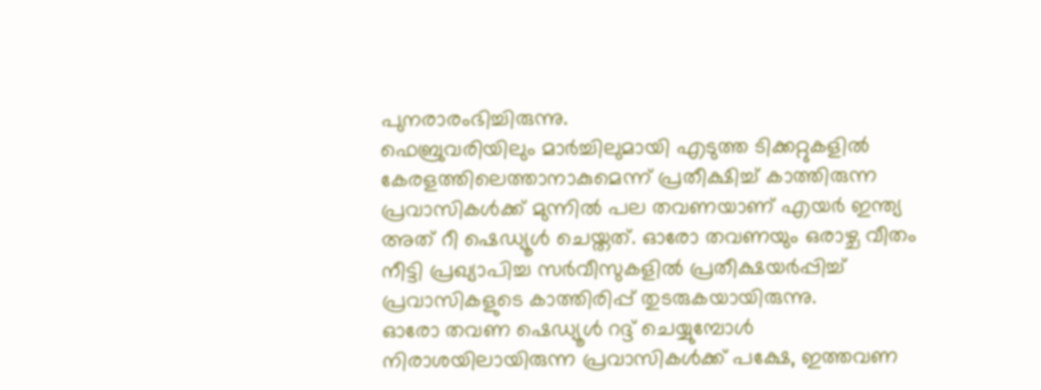പുനരാരംഭിച്ചിരുന്നു.
ഫെബ്രുവരിയിലും മാർച്ചിലുമായി എടുത്ത ടിക്കറ്റുകളിൽ കേരളത്തിലെത്താനാകുമെന്ന് പ്രതീക്ഷിച്ച് കാത്തിരുന്ന പ്രവാസികൾക്ക് മുന്നിൽ പല തവണയാണ് എയർ ഇന്ത്യ അത് റീ ഷെഡ്യൂൾ ചെയ്തത്. ഓരോ തവണയും ഒരാഴ്ച വീതം നീട്ടി പ്രഖ്യാപിച്ച സർവീസുകളിൽ പ്രതീക്ഷയർപ്പിച്ച് പ്രവാസികളുടെ കാത്തിരിപ്പ് തുടരുകയായിരുന്നു.
ഓരോ തവണ ഷെഡ്യൂൾ റദ്ദ് ചെയ്യുമ്പോൾ നിരാശയിലായിരുന്ന പ്രവാസികൾക്ക് പക്ഷേ, ഇത്തവണ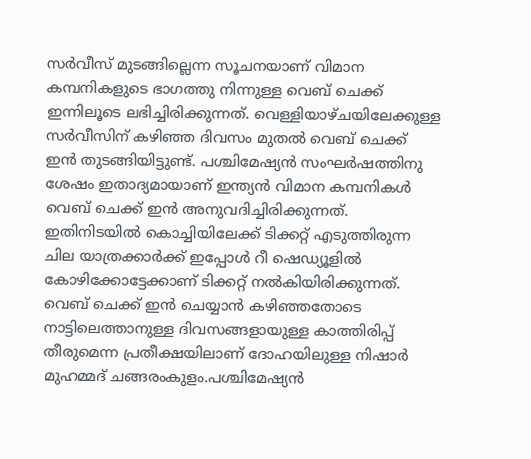സർവീസ് മുടങ്ങില്ലെന്ന സൂചനയാണ് വിമാന കമ്പനികളുടെ ഭാഗത്തു നിന്നുള്ള വെബ് ചെക്ക് ഇന്നിലൂടെ ലഭിച്ചിരിക്കുന്നത്. വെള്ളിയാഴ്ചയിലേക്കുള്ള സർവീസിന് കഴിഞ്ഞ ദിവസം മുതൽ വെബ് ചെക്ക് ഇൻ തുടങ്ങിയിട്ടുണ്ട്. പശ്ചിമേഷ്യൻ സംഘർഷത്തിനു ശേഷം ഇതാദ്യമായാണ് ഇന്ത്യൻ വിമാന കമ്പനികൾ വെബ് ചെക്ക് ഇൻ അനുവദിച്ചിരിക്കുന്നത്.
ഇതിനിടയിൽ കൊച്ചിയിലേക്ക് ടിക്കറ്റ് എടുത്തിരുന്ന ചില യാത്രക്കാർക്ക് ഇപ്പോൾ റീ ഷെഡ്യൂളിൽ കോഴിക്കോട്ടേക്കാണ് ടിക്കറ്റ് നൽകിയിരിക്കുന്നത്.
വെബ് ചെക്ക് ഇൻ ചെയ്യാൻ കഴിഞ്ഞതോടെ നാട്ടിലെത്താനുള്ള ദിവസങ്ങളായുള്ള കാത്തിരിപ്പ് തീരുമെന്ന പ്രതീക്ഷയിലാണ് ദോഹയിലുള്ള നിഷാർ മുഹമ്മദ് ചങ്ങരംകുളം.പശ്ചിമേഷ്യൻ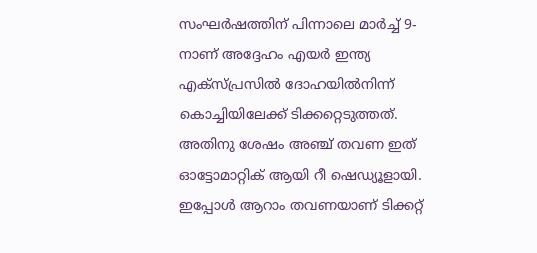സംഘർഷത്തിന് പിന്നാലെ മാർച്ച് 9-നാണ് അദ്ദേഹം എയർ ഇന്ത്യ എക്സ്പ്രസിൽ ദോഹയിൽനിന്ന് കൊച്ചിയിലേക്ക് ടിക്കറ്റെടുത്തത്.
അതിനു ശേഷം അഞ്ച് തവണ ഇത് ഓട്ടോമാറ്റിക് ആയി റീ ഷെഡ്യൂളായി. ഇപ്പോൾ ആറാം തവണയാണ് ടിക്കറ്റ്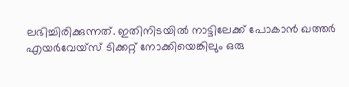ലഭിച്ചിരിക്കുന്നത്. ഇതിനിടയിൽ നാട്ടിലേക്ക് പോകാൻ ഖത്തർ എയർവേയ്സ് ടിക്കറ്റ് നോക്കിയെങ്കിലും ഒരു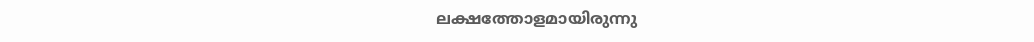ലക്ഷത്തോളമായിരുന്നു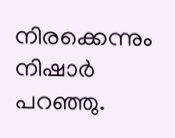നിരക്കെന്നും നിഷാർ പറഞ്ഞു.